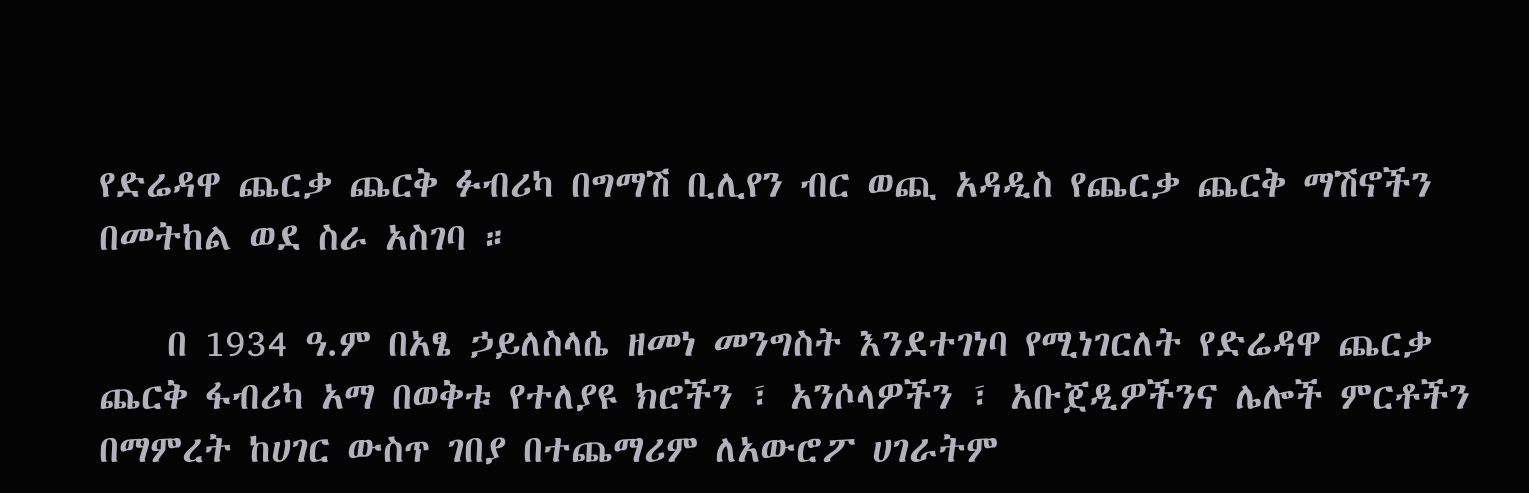የድሬዳዋ ጨርቃ ጨርቅ ፉብሪካ በግማሽ ቢሊየን ብር ወጪ አዳዲስ የጨርቃ ጨርቅ ማሽኖችን በመትከል ወደ ስራ አስገባ ።

    በ 1934 ዓ.ም በአፄ ኃይለስላሴ ዘመነ መንግስት እንደተገነባ የሚነገርለት የድሬዳዋ ጨርቃ ጨርቅ ፋብሪካ አማ በወቅቱ የተለያዩ ክሮችን ፣ አንሶላዎችን ፣ አቡጀዲዎችንና ሌሎች ምርቶችን በማምረት ከሀገር ውስጥ ገበያ በተጨማሪም ለአውሮፖ ሀገራትም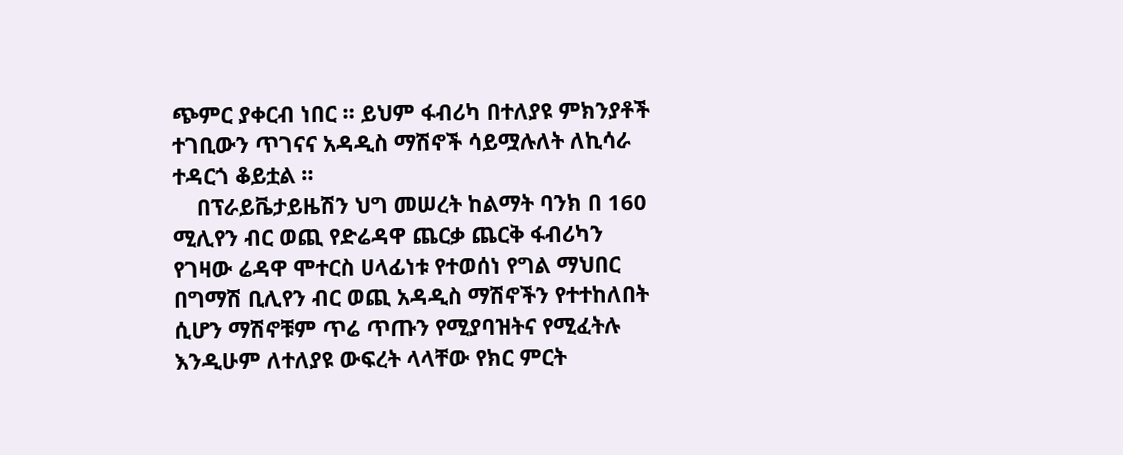ጭምር ያቀርብ ነበር ። ይህም ፋብሪካ በተለያዩ ምክንያቶች ተገቢውን ጥገናና አዳዲስ ማሽኖች ሳይሟሉለት ለኪሳራ ተዳርጎ ቆይቷል ።
    በፕራይቬታይዜሽን ህግ መሠረት ከልማት ባንክ በ 160 ሚሊየን ብር ወጪ የድሬዳዋ ጨርቃ ጨርቅ ፋብሪካን የገዛው ሬዳዋ ሞተርስ ሀላፊነቱ የተወሰነ የግል ማህበር በግማሽ ቢሊየን ብር ወጪ አዳዲስ ማሽኖችን የተተከለበት ሲሆን ማሽኖቹም ጥሬ ጥጡን የሚያባዝትና የሚፈትሉ እንዲሁም ለተለያዩ ውፍረት ላላቸው የክር ምርት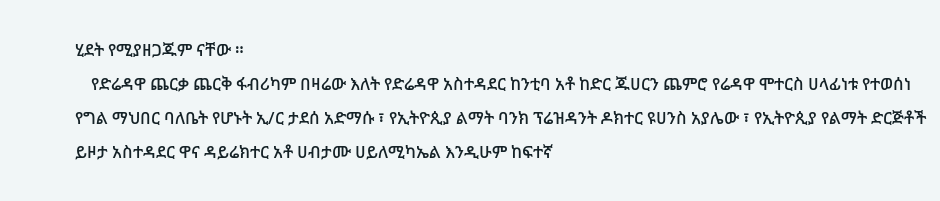ሂደት የሚያዘጋጁም ናቸው ።
    የድሬዳዋ ጨርቃ ጨርቅ ፋብሪካም በዛሬው እለት የድሬዳዋ አስተዳደር ከንቲባ አቶ ከድር ጁሀርን ጨምሮ የሬዳዋ ሞተርስ ሀላፊነቱ የተወሰነ የግል ማህበር ባለቤት የሆኑት ኢ/ር ታደሰ አድማሱ ፣ የኢትዮጲያ ልማት ባንክ ፕሬዝዳንት ዶክተር ዩሀንስ አያሌው ፣ የኢትዮጲያ የልማት ድርጅቶች ይዞታ አስተዳደር ዋና ዳይሬክተር አቶ ሀብታሙ ሀይለሚካኤል እንዲሁም ከፍተኛ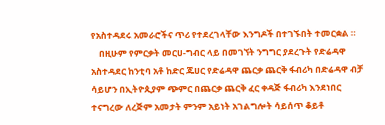የአስተዳደሩ አመራሮችና ጥሪ የተደረገላቸው እንግዶች በተገኙበት ተመርቋል ።
    በዚሁም የምርቃት መርሀ-ግብር ላይ በመገኘት ንግግር ያደረጉት የድሬዳዋ አስተዳደር ከንቲባ አቶ ከድር ጁሀር የድሬዳዋ ጨርቃ ጨርቅ ፋብሪካ በድሬዳዋ ብቻ ሳይሆን በኢትዮጲያም ጭምር በጨርቃ ጨርቅ ፈር ቀዳጅ ፋብሪካ እንደነበር ተናግረው ለረጅም አመታት ምንም አይነት አገልግሎት ሳይሰጥ ቆይቶ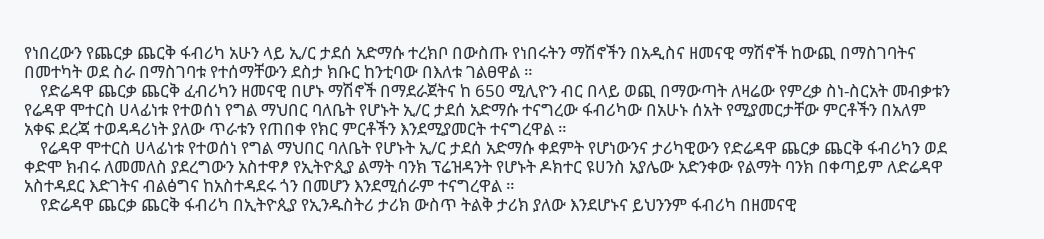የነበረውን የጨርቃ ጨርቅ ፋብሪካ አሁን ላይ ኢ/ር ታደሰ አድማሱ ተረክቦ በውስጡ የነበሩትን ማሽኖችን በአዲስና ዘመናዊ ማሽኖች ከውጪ በማስገባትና በመተካት ወደ ስራ በማስገባቱ የተሰማቸውን ደስታ ክቡር ከንቲባው በእለቱ ገልፀዋል ።
    የድሬዳዋ ጨርቃ ጨርቅ ፈብሪካን ዘመናዊ በሆኑ ማሽኖች በማደራጀትና ከ 650 ሚሊዮን ብር በላይ ወጪ በማውጣት ለዛሬው የምረቃ ስነ-ስርአት መብቃቱን የሬዳዋ ሞተርስ ሀላፊነቱ የተወሰነ የግል ማህበር ባለቤት የሆኑት ኢ/ር ታደሰ አድማሱ ተናግረው ፋብሪካው በአሁኑ ሰአት የሚያመርታቸው ምርቶችን በአለም አቀፍ ደረጃ ተወዳዳሪነት ያለው ጥራቱን የጠበቀ የክር ምርቶችን እንደሚያመርት ተናግረዋል ።
    የሬዳዋ ሞተርስ ሀላፊነቱ የተወሰነ የግል ማህበር ባለቤት የሆኑት ኢ/ር ታደሰ አድማሱ ቀደምት የሆነውንና ታሪካዊውን የድሬዳዋ ጨርቃ ጨርቅ ፋብሪካን ወደ ቀድሞ ክብሩ ለመመለስ ያደረግውን አስተዋፆ የኢትዮጲያ ልማት ባንክ ፕሬዝዳንት የሆኑት ዶክተር ዩሀንስ አያሌው አድንቀው የልማት ባንክ በቀጣይም ለድሬዳዋ አስተዳደር እድገትና ብልፅግና ከአስተዳደሩ ጎን በመሆን እንደሚሰራም ተናግረዋል ።
    የድሬዳዋ ጨርቃ ጨርቅ ፋብሪካ በኢትዮጲያ የኢንዱስትሪ ታሪክ ውስጥ ትልቅ ታሪክ ያለው እንደሆኑና ይህንንም ፋብሪካ በዘመናዊ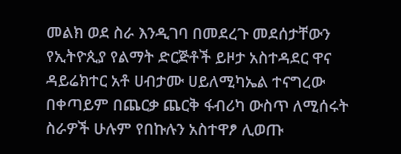መልክ ወደ ስራ እንዲገባ በመደረጉ መደሰታቸውን የኢትዮጲያ የልማት ድርጅቶች ይዞታ አስተዳደር ዋና ዳይሬክተር አቶ ሀብታሙ ሀይለሚካኤል ተናግረው በቀጣይም በጨርቃ ጨርቅ ፋብሪካ ውስጥ ለሚሰሩት ስራዎች ሁሉም የበኩሉን አስተዋፆ ሊወጡ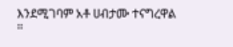እንደሚገባም አቶ ሀብታሙ ተናግረዋል ።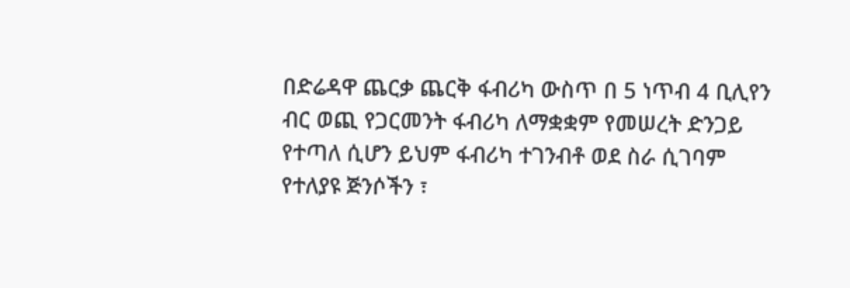በድሬዳዋ ጨርቃ ጨርቅ ፋብሪካ ውስጥ በ 5 ነጥብ 4 ቢሊየን ብር ወጪ የጋርመንት ፋብሪካ ለማቋቋም የመሠረት ድንጋይ የተጣለ ሲሆን ይህም ፋብሪካ ተገንብቶ ወደ ስራ ሲገባም የተለያዩ ጅንሶችን ፣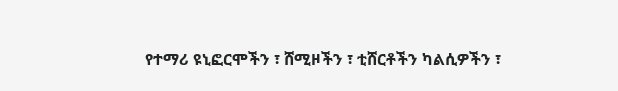የተማሪ ዩኒፎርሞችን ፣ ሸሚዞችን ፣ ቲሸርቶችን ካልሲዎችን ፣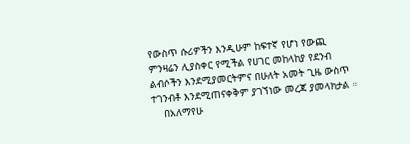የውስጥ ሱሪዎችን እንዲሁም ከፍተኛ የሆነ የውጪ ምንዛሬን ሊያስቀር የሚችል የሀገር መከላከያ የደንብ ልብሶችን እንደሚያመርትምና በሁለት አመት ጊዜ ውስጥ ተገንብቶ እንደሚጠናቀቅም ያገኘነው መረጃ ያመላክታል ።
    በአለማየሁ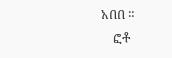አበበ ።
    ፎቶ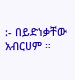:- በይድነቃቸው አብርሀም ።